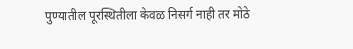पुण्यातील पूरस्थितीला केवळ निसर्ग नाही तर मोठे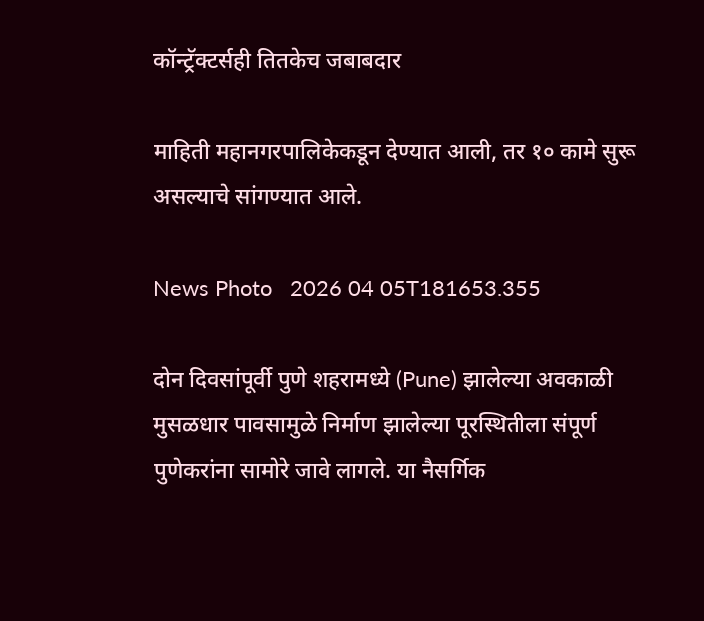कॉन्ट्रॅक्टर्सही तितकेच जबाबदार

माहिती महानगरपालिकेकडून देण्यात आली, तर १० कामे सुरू असल्याचे सांगण्यात आले.

News Photo   2026 04 05T181653.355

दोन दिवसांपूर्वी पुणे शहरामध्ये (Pune) झालेल्या अवकाळी मुसळधार पावसामुळे निर्माण झालेल्या पूरस्थितीला संपूर्ण पुणेकरांना सामोरे जावे लागले. या नैसर्गिक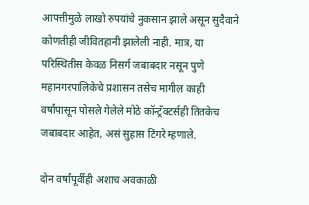आपत्तीमुळे लाखो रुपयांचे नुकसान झाले असून सुदैवाने कोणतीही जीवितहानी झालेली नाही. मात्र, या परिस्थितीस केवळ निसर्ग जबाबदार नसून पुणे महानगरपालिकेचे प्रशासन तसेच मागील काही वर्षांपासून पोसले गेलेले मोठे कॉन्ट्रॅक्टर्सही तितकेच जबाबदार आहेत, असं सुहास टिंगरे म्हणाले.

दोन वर्षांपूर्वीही अशाच अवकाळी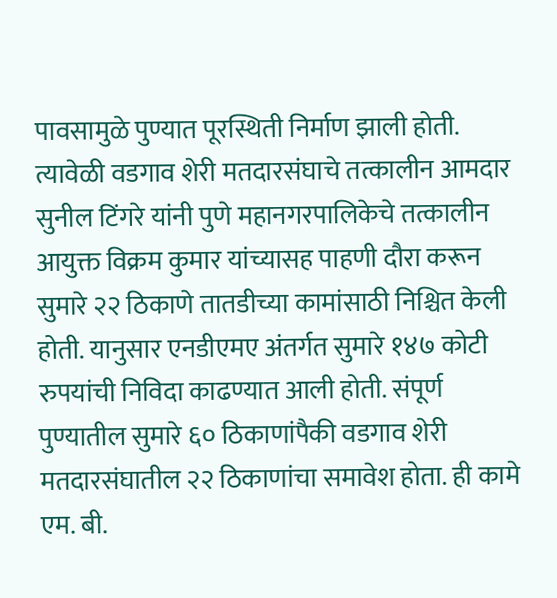पावसामुळे पुण्यात पूरस्थिती निर्माण झाली होती. त्यावेळी वडगाव शेरी मतदारसंघाचे तत्कालीन आमदार सुनील टिंगरे यांनी पुणे महानगरपालिकेचे तत्कालीन आयुक्त विक्रम कुमार यांच्यासह पाहणी दौरा करून सुमारे २२ ठिकाणे तातडीच्या कामांसाठी निश्चित केली होती. यानुसार एनडीएमए अंतर्गत सुमारे १४७ कोटी रुपयांची निविदा काढण्यात आली होती. संपूर्ण पुण्यातील सुमारे ६० ठिकाणांपैकी वडगाव शेरी मतदारसंघातील २२ ठिकाणांचा समावेश होता. ही कामे एम. बी.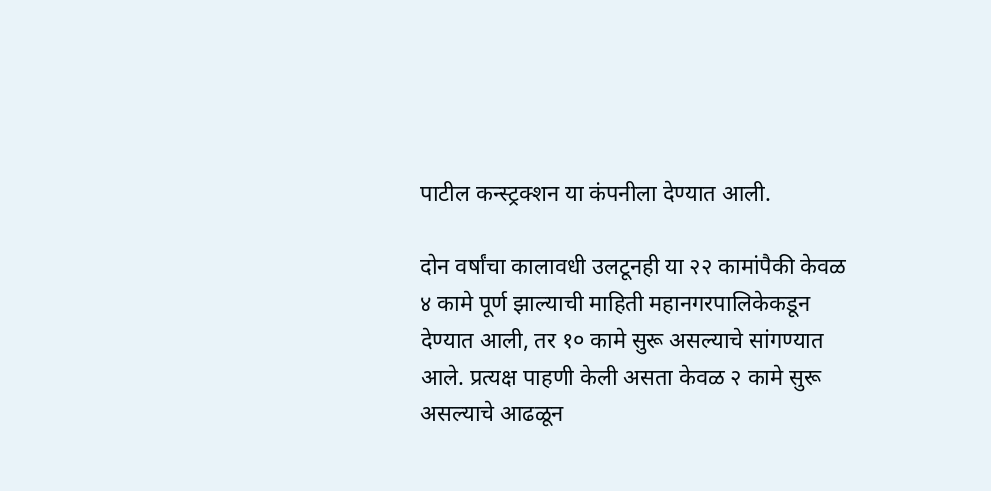पाटील कन्स्ट्रक्शन या कंपनीला देण्यात आली.

दोन वर्षांचा कालावधी उलटूनही या २२ कामांपैकी केवळ ४ कामे पूर्ण झाल्याची माहिती महानगरपालिकेकडून देण्यात आली, तर १० कामे सुरू असल्याचे सांगण्यात आले. प्रत्यक्ष पाहणी केली असता केवळ २ कामे सुरू असल्याचे आढळून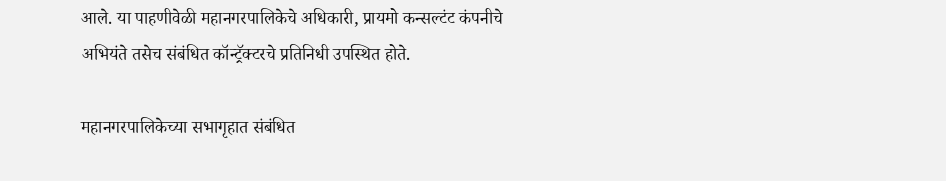आले. या पाहणीवेळी महानगरपालिकेचे अधिकारी, प्रायमो कन्सल्टंट कंपनीचे अभियंते तसेच संबंधित कॉन्ट्रॅक्टरचे प्रतिनिधी उपस्थित होते.

महानगरपालिकेच्या सभागृहात संबंधित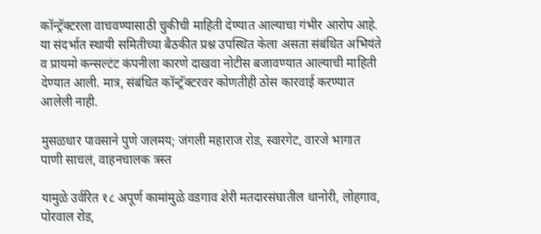कॉन्ट्रॅक्टरला वाचवण्यासाठी चुकीची माहिती देण्यात आल्याचा गंभीर आरोप आहे. या संदर्भात स्थायी समितीच्या बैठकीत प्रश्न उपस्थित केला असता संबंधित अभियंते व प्रायमो कन्सल्टंट कंपनीला कारणे दाखवा नोटीस बजावण्यात आल्याची माहिती देण्यात आली. मात्र, संबंधित कॉन्ट्रॅक्टरवर कोणतीही ठोस कारवाई करण्यात आलेली नाही.

मुसळधार पावसाने पुणे जलमय; जंगली महाराज रोड, स्वारगेट, वारजे भागात पाणी साचलं, वाहनचालक त्रस्त

यामुळे उर्वरित १८ अपूर्ण कामांमुळे वडगाव शेरी मतदारसंघातील धानोरी, लोहगाव, पोरवाल रोड,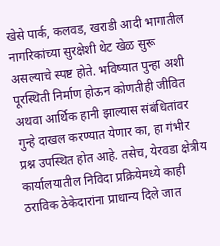खेसे पार्क, कलवड, खराडी आदी भागातील नागरिकांच्या सुरक्षेशी थेट खेळ सुरू असल्याचे स्पष्ट होते. भविष्यात पुन्हा अशी पूरस्थिती निर्माण होऊन कोणतीही जीवित अथवा आर्थिक हानी झाल्यास संबंधितांवर गुन्हे दाखल करण्यात येणार का, हा गंभीर प्रश्न उपस्थित होत आहे. तसेच, येरवडा क्षेत्रीय कार्यालयातील निविदा प्रक्रियेमध्ये काही ठराविक ठेकेदारांना प्राधान्य दिले जात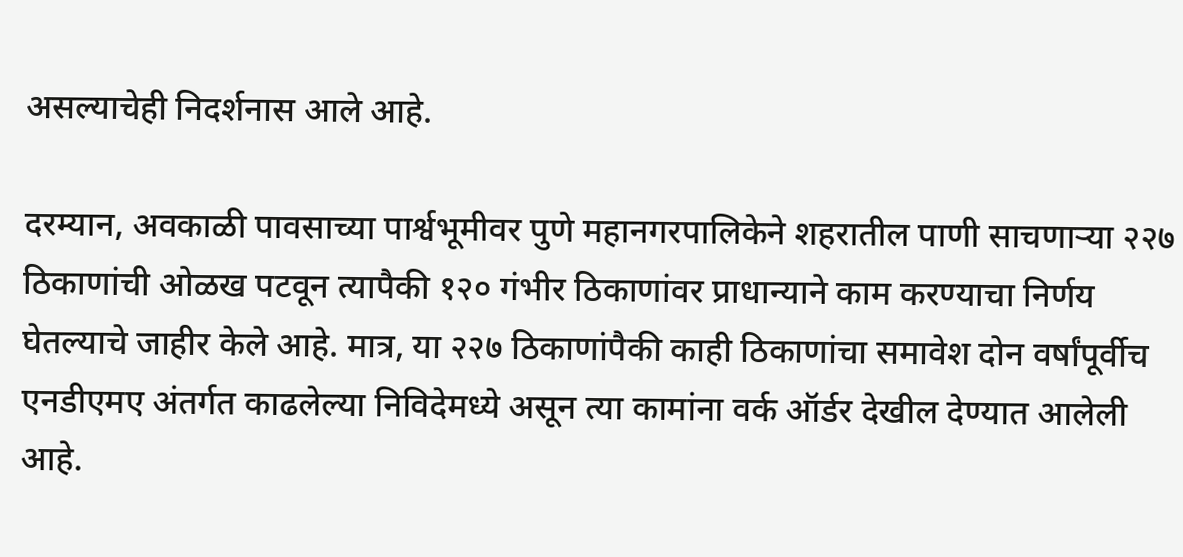असल्याचेही निदर्शनास आले आहे.

दरम्यान, अवकाळी पावसाच्या पार्श्वभूमीवर पुणे महानगरपालिकेने शहरातील पाणी साचणाऱ्या २२७ ठिकाणांची ओळख पटवून त्यापैकी १२० गंभीर ठिकाणांवर प्राधान्याने काम करण्याचा निर्णय घेतल्याचे जाहीर केले आहे. मात्र, या २२७ ठिकाणांपैकी काही ठिकाणांचा समावेश दोन वर्षांपूर्वीच एनडीएमए अंतर्गत काढलेल्या निविदेमध्ये असून त्या कामांना वर्क ऑर्डर देखील देण्यात आलेली आहे.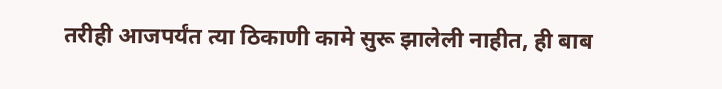तरीही आजपर्यंत त्या ठिकाणी कामे सुरू झालेली नाहीत, ही बाब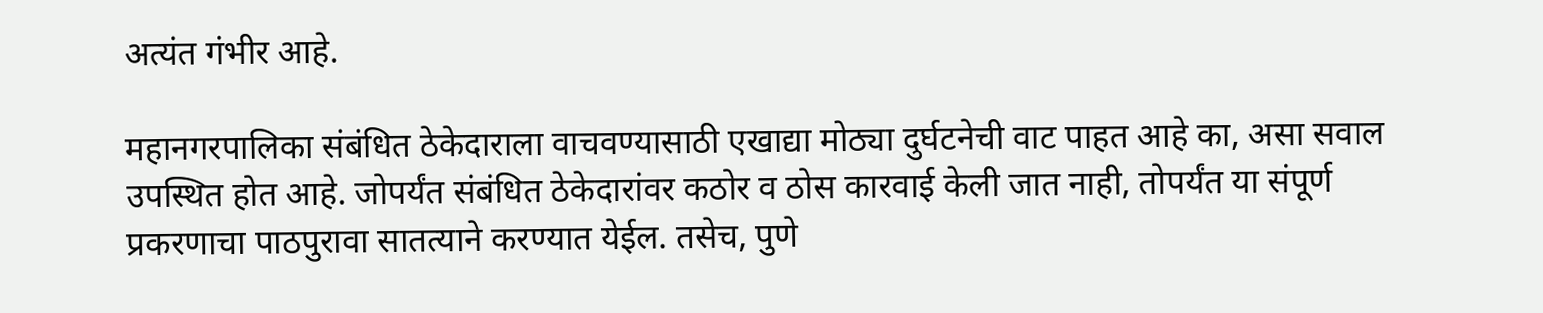अत्यंत गंभीर आहे.

महानगरपालिका संबंधित ठेकेदाराला वाचवण्यासाठी एखाद्या मोठ्या दुर्घटनेची वाट पाहत आहे का, असा सवाल उपस्थित होत आहे. जोपर्यंत संबंधित ठेकेदारांवर कठोर व ठोस कारवाई केली जात नाही, तोपर्यंत या संपूर्ण प्रकरणाचा पाठपुरावा सातत्याने करण्यात येईल. तसेच, पुणे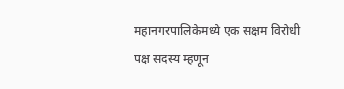महानगरपालिकेमध्ये एक सक्षम विरोधी पक्ष सदस्य म्हणून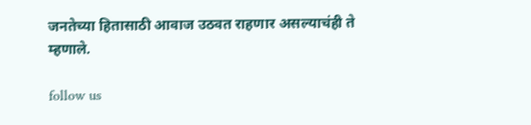जनतेच्या हितासाठी आवाज उठवत राहणार असल्याचंही ते म्हणाले.

follow us